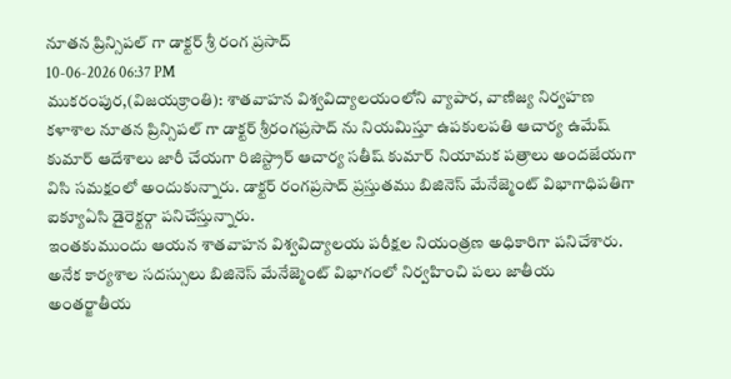నూతన ప్రిన్సిపల్ గా డాక్టర్ శ్రీ రంగ ప్రసాద్
10-06-2026 06:37 PM
ముకరంపుర,(విజయక్రాంతి): శాతవాహన విశ్వవిద్యాలయంలోని వ్యాపార, వాణిజ్య నిర్వహణ కళాశాల నూతన ప్రిన్సిపల్ గా డాక్టర్ శ్రీరంగప్రసాద్ ను నియమిస్తూ ఉపకులపతి ఆచార్య ఉమేష్ కుమార్ ఆదేశాలు జారీ చేయగా రిజిస్ట్రార్ ఆచార్య సతీష్ కుమార్ నియామక పత్రాలు అందజేయగా విసి సమక్షంలో అందుకున్నారు. డాక్టర్ రంగప్రసాద్ ప్రస్తుతము బిజినెస్ మేనేజ్మెంట్ విభాగాధిపతిగా ఐక్యూఏసి డైరెక్టర్గా పనిచేస్తున్నారు.
ఇంతకుముందు ఆయన శాతవాహన విశ్వవిద్యాలయ పరీక్షల నియంత్రణ అధికారిగా పనిచేశారు. అనేక కార్యశాల సదస్సులు బిజినెస్ మేనేజ్మెంట్ విభాగంలో నిర్వహించి పలు జాతీయ అంతర్జాతీయ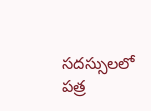సదస్సులలో పత్ర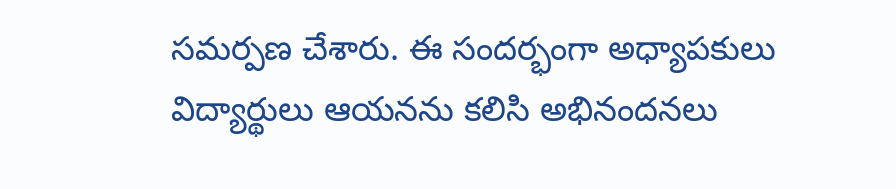సమర్పణ చేశారు. ఈ సందర్భంగా అధ్యాపకులు విద్యార్థులు ఆయనను కలిసి అభినందనలు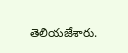తెలియజేశారు.